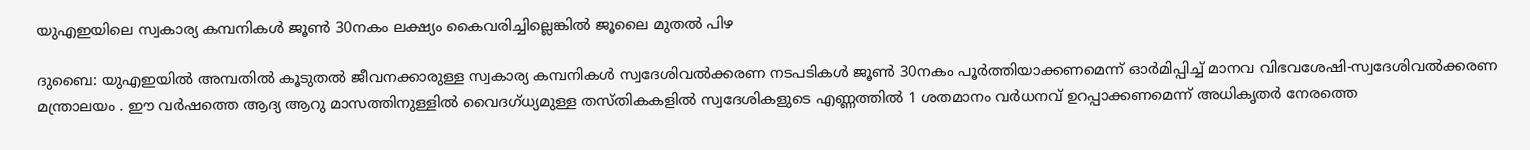യുഎഇയിലെ സ്വകാര്യ കമ്പനികൾ ജൂൺ 30നകം ലക്ഷ്യം കൈവരിച്ചില്ലെങ്കിൽ ജൂലൈ മുതൽ പിഴ

ദുബൈ: യുഎഇയിൽ അമ്പതിൽ കൂടുതൽ ജീവനക്കാരുള്ള സ്വകാര്യ കമ്പനികൾ സ്വദേശിവൽക്കരണ നടപടികൾ ജൂൺ 30നകം പൂർത്തിയാക്കണമെന്ന് ഓർമിപ്പിച്ച് മാനവ വിഭവശേഷി-സ്വദേശിവൽക്കരണ മന്ത്രാലയം . ഈ വർഷത്തെ ആദ്യ ആറു മാസത്തിനുള്ളിൽ വൈദഗ്ധ്യമുള്ള തസ്തികകളിൽ സ്വദേശികളുടെ എണ്ണത്തിൽ 1 ശതമാനം വർധനവ് ഉറപ്പാക്കണമെന്ന് അധികൃതർ നേരത്തെ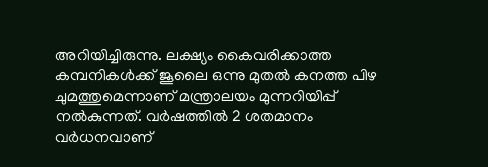അറിയിച്ചിരുന്നു. ലക്ഷ്യം കൈവരിക്കാത്ത കമ്പനികൾക്ക് ജൂലൈ ഒന്നു മുതൽ കനത്ത പിഴ ചുമത്തുമെന്നാണ് മന്ത്രാലയം മുന്നറിയിപ്പ് നൽകുന്നത്. വർഷത്തിൽ 2 ശതമാനം വർധനവാണ്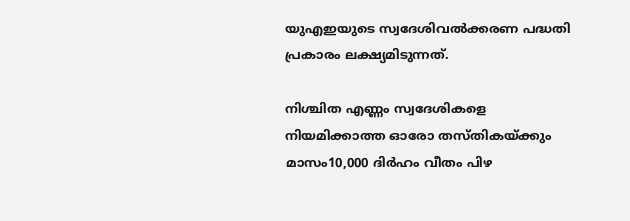യുഎഇയുടെ സ്വദേശിവൽക്കരണ പദ്ധതി പ്രകാരം ലക്ഷ്യമിടുന്നത്.

നിശ്ചിത എണ്ണം സ്വദേശികളെ നിയമിക്കാത്ത ഓരോ തസ്തികയ്ക്കും മാസം10,000 ദിർഹം വീതം പിഴ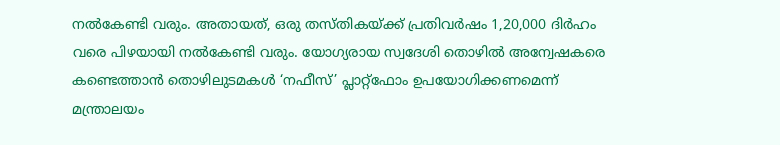നൽകേണ്ടി വരും. അതായത്, ഒരു തസ്തികയ്ക്ക് പ്രതിവർഷം 1,20,000 ദിർഹം വരെ പിഴയായി നൽകേണ്ടി വരും. യോഗ്യരായ സ്വദേശി തൊഴിൽ അന്വേഷകരെ കണ്ടെത്താൻ തൊഴിലുടമകൾ ‘നഫീസ്’ പ്ലാറ്റ്‌ഫോം ഉപയോഗിക്കണമെന്ന് മന്ത്രാലയം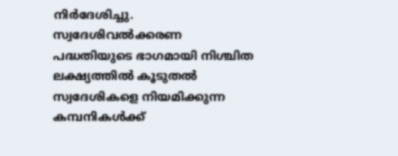നിർദേശിച്ചു. സ്വദേശിവൽക്കരണ പദ്ധതിയുടെ ഭാഗമായി നിശ്ചിത ലക്ഷ്യത്തിൽ കൂടുതൽ സ്വദേശികളെ നിയമിക്കുന്ന കമ്പനികൾക്ക്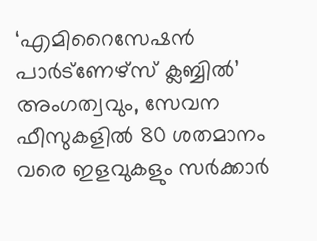‘എമിറൈസേഷൻ പാർട്‌ണേഴ്‌സ് ക്ലബ്ബിൽ’ അംഗത്വവും, സേവന ഫീസുകളിൽ 80 ശതമാനം വരെ ഇളവുകളും സർക്കാർ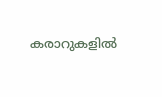കരാറുകളിൽ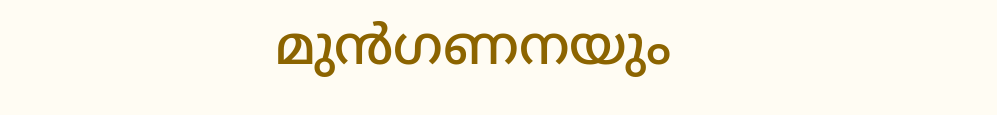മുൻഗണനയും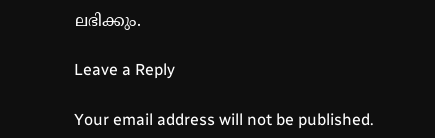ലഭിക്കും.

Leave a Reply

Your email address will not be published.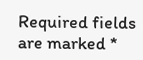Required fields are marked *